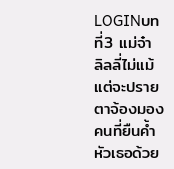LOGINบทที่3 แม่จ๋า
ลิลลี่ไม่แม้แต่จะปรายตาจ้องมองคนที่ยืนค้ำหัวเธอด้วย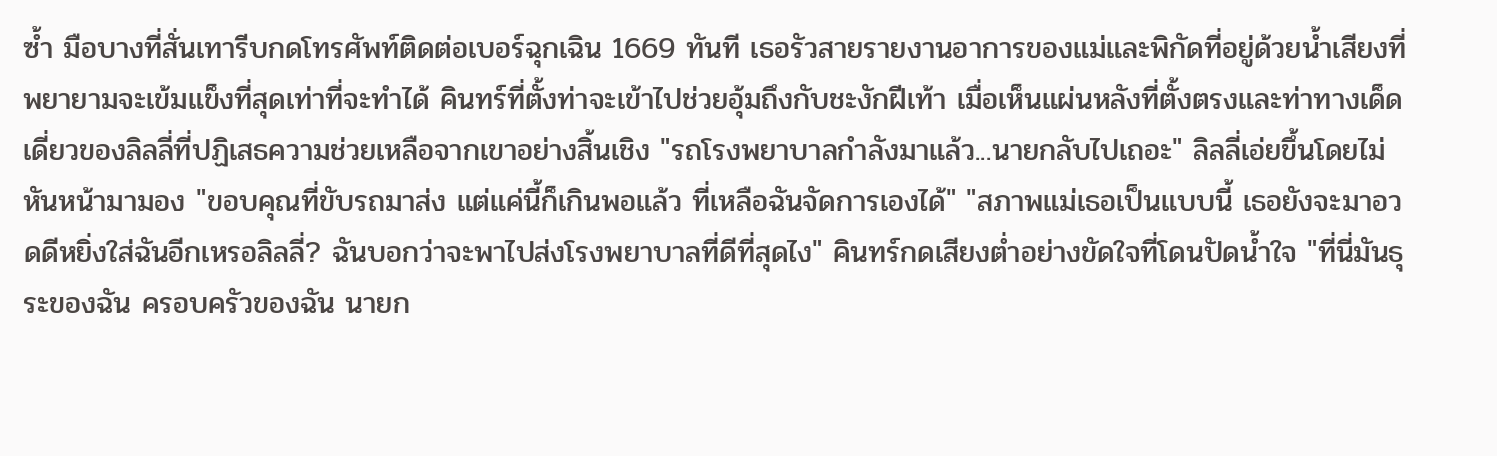ซ้ำ มือบางที่สั่นเทารีบกดโทรศัพท์ติดต่อเบอร์ฉุกเฉิน 1669 ทันที เธอรัวสายรายงานอาการของแม่และพิกัดที่อยู่ด้วยน้ำเสียงที่พยายามจะเข้มแข็งที่สุดเท่าที่จะทำได้ คินทร์ที่ตั้งท่าจะเข้าไปช่วยอุ้มถึงกับชะงักฝีเท้า เมื่อเห็นแผ่นหลังที่ตั้งตรงและท่าทางเด็ดเดี่ยวของลิลลี่ที่ปฏิเสธความช่วยเหลือจากเขาอย่างสิ้นเชิง "รถโรงพยาบาลกำลังมาแล้ว...นายกลับไปเถอะ" ลิลลี่เอ่ยขึ้นโดยไม่หันหน้ามามอง "ขอบคุณที่ขับรถมาส่ง แต่แค่นี้ก็เกินพอแล้ว ที่เหลือฉันจัดการเองได้" "สภาพแม่เธอเป็นแบบนี้ เธอยังจะมาอวดดีหยิ่งใส่ฉันอีกเหรอลิลลี่? ฉันบอกว่าจะพาไปส่งโรงพยาบาลที่ดีที่สุดไง" คินทร์กดเสียงต่ำอย่างขัดใจที่โดนปัดน้ำใจ "ที่นี่มันธุระของฉัน ครอบครัวของฉัน นายก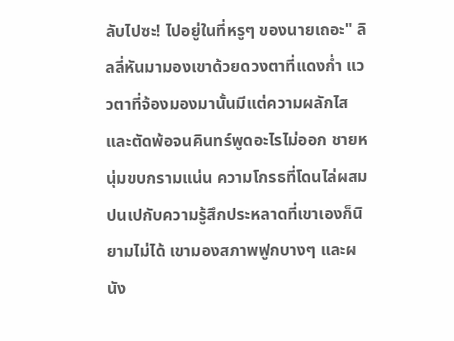ลับไปซะ! ไปอยู่ในที่หรูๆ ของนายเถอะ" ลิลลี่หันมามองเขาด้วยดวงตาที่แดงก่ำ แววตาที่จ้องมองมานั้นมีแต่ความผลักไสและตัดพ้อจนคินทร์พูดอะไรไม่ออก ชายหนุ่มขบกรามแน่น ความโกรธที่โดนไล่ผสมปนเปกับความรู้สึกประหลาดที่เขาเองก็นิยามไม่ได้ เขามองสภาพฟูกบางๆ และผนัง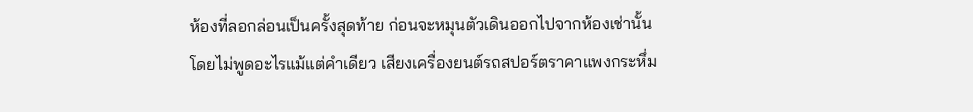ห้องที่ลอกล่อนเป็นครั้งสุดท้าย ก่อนจะหมุนตัวเดินออกไปจากห้องเช่านั้นโดยไม่พูดอะไรแม้แต่คำเดียว เสียงเครื่องยนต์รถสปอร์ตราคาแพงกระหึ่ม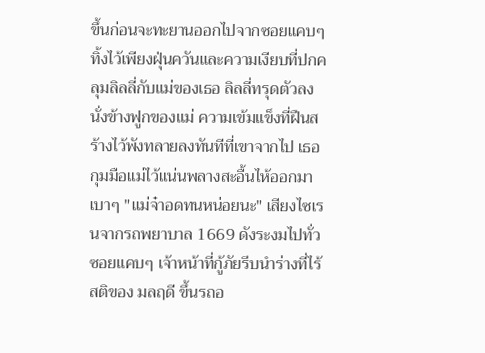ขึ้นก่อนจะทะยานออกไปจากซอยแคบๆ ทิ้งไว้เพียงฝุ่นควันและความเงียบที่ปกคลุมลิลลี่กับแม่ของเธอ ลิลลี่ทรุดตัวลงนั่งข้างฟูกของแม่ ความเข้มแข็งที่ฝืนสร้างไว้พังทลายลงทันทีที่เขาจากไป เธอกุมมือแม่ไว้แน่นพลางสะอื้นไห้ออกมาเบาๆ "แม่จ๋าอดทนหน่อยนะ" เสียงไซเรนจากรถพยาบาล 1669 ดังระงมไปทั่วซอยแคบๆ เจ้าหน้าที่กู้ภัยรีบนำร่างที่ไร้สติของ มลฤดี ขึ้นรถอ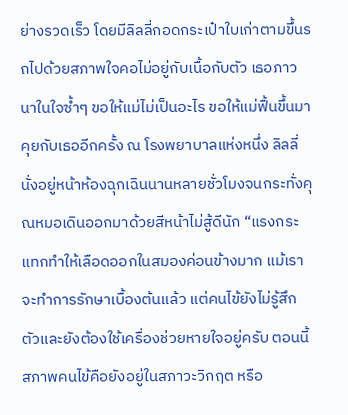ย่างรวดเร็ว โดยมีลิลลี่กอดกระเป๋าใบเก่าตามขึ้นรถไปด้วยสภาพใจคอไม่อยู่กับเนื้อกับตัว เธอภาวนาในใจซ้ำๆ ขอให้แม่ไม่เป็นอะไร ขอให้แม่ฟื้นขึ้นมาคุยกับเธออีกครั้ง ณ โรงพยาบาลแห่งหนึ่ง ลิลลี่นั่งอยู่หน้าห้องฉุกเฉินนานหลายชั่วโมงจนกระทั่งคุณหมอเดินออกมาด้วยสีหน้าไม่สู้ดีนัก “แรงกระแทกทำให้เลือดออกในสมองค่อนข้างมาก แม้เราจะทำการรักษาเบื้องต้นแล้ว แต่คนไข้ยังไม่รู้สึกตัวและยังต้องใช้เครื่องช่วยหายใจอยู่ครับ ตอนนี้สภาพคนไข้คือยังอยู่ในสภาวะวิกฤต หรือ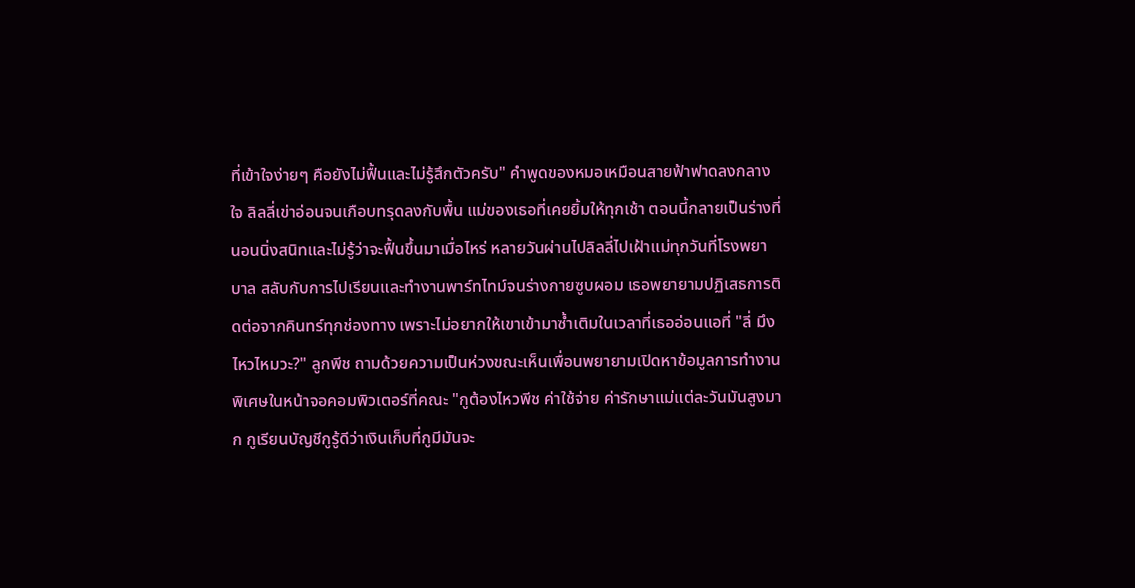ที่เข้าใจง่ายๆ คือยังไม่ฟื้นและไม่รู้สึกตัวครับ" คำพูดของหมอเหมือนสายฟ้าฟาดลงกลางใจ ลิลลี่เข่าอ่อนจนเกือบทรุดลงกับพื้น แม่ของเธอที่เคยยิ้มให้ทุกเช้า ตอนนี้กลายเป็นร่างที่นอนนิ่งสนิทและไม่รู้ว่าจะฟื้นขึ้นมาเมื่อไหร่ หลายวันผ่านไปลิลลี่ไปเฝ้าแม่ทุกวันที่โรงพยาบาล สลับกับการไปเรียนและทำงานพาร์ทไทม์จนร่างกายซูบผอม เธอพยายามปฏิเสธการติดต่อจากคินทร์ทุกช่องทาง เพราะไม่อยากให้เขาเข้ามาซ้ำเติมในเวลาที่เธออ่อนแอที่ "ลี่ มึงไหวไหมวะ?" ลูกพีช ถามด้วยความเป็นห่วงขณะเห็นเพื่อนพยายามเปิดหาข้อมูลการทำงานพิเศษในหน้าจอคอมพิวเตอร์ที่คณะ "กูต้องไหวพีช ค่าใช้จ่าย ค่ารักษาแม่แต่ละวันมันสูงมาก กูเรียนบัญชีกูรู้ดีว่าเงินเก็บที่กูมีมันจะ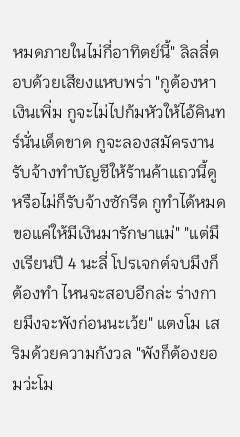หมดภายในไม่กี่อาทิตย์นี้" ลิลลี่ตอบด้วยเสียงแหบพร่า "กูต้องหาเงินเพิ่ม กูจะไม่ไปก้มหัวให้ไอ้คินทร์นั่นเด็ดขาด กูจะลองสมัครงานรับจ้างทำบัญชีให้ร้านค้าแถวนี้ดู หรือไม่ก็รับจ้างซักรีด กูทำได้หมดขอแค่ให้มีเงินมารักษาแม่" "แต่มึงเรียนปี 4 นะลี่ โปรเจกต์จบมึงก็ต้องทำ ไหนจะสอบอีกล่ะ ร่างกายมึงจะพังก่อนนะเว้ย" แตงโม เสริมด้วยความกังวล "พังก็ต้องยอมว่ะโม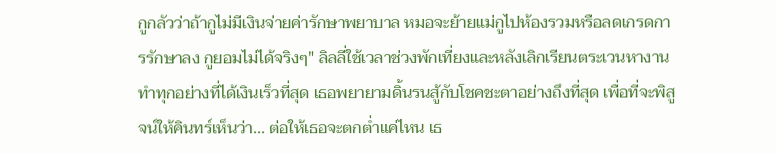กูกลัวว่าถ้ากูไม่มีเงินจ่ายค่ารักษาพยาบาล หมอจะย้ายแม่กูไปห้องรวมหรือลดเกรดการรักษาลง กูยอมไม่ได้จริงๆ" ลิลลี่ใช้เวลาช่วงพักเที่ยงและหลังเลิกเรียนตระเวนหางานทำทุกอย่างที่ได้เงินเร็วที่สุด เธอพยายามดิ้นรนสู้กับโชคชะตาอย่างถึงที่สุด เพื่อที่จะพิสูจน์ให้คินทร์เห็นว่า... ต่อให้เธอจะตกต่ำแค่ไหน เธ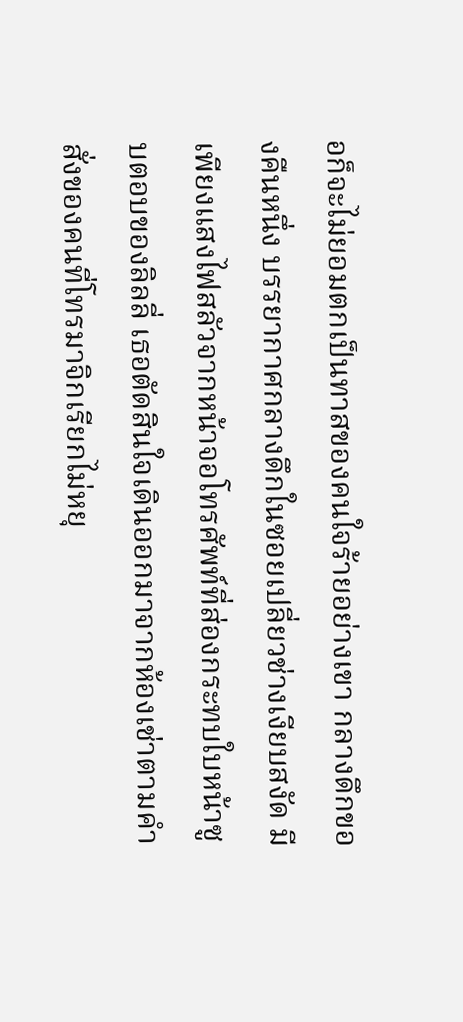อก็จะไม่ยอมตกเป็นทาสของคนใจร้ายอย่างเขา กลางดึกของคืนหนึ่ง บรรยากาศกลางดึกในซอยเปลี่ยวช่างเงียบสงัด มีเพียงแสงไฟสลัวจากหน้าจอโทรศัพท์ที่ส่องกระทบใบหน้าซูบตอบของลิลลี่ เธอตัดสินใจเดินออกมาจากห้องเช่าตามคำสั่งของคนที่โทรมาจิกเรียกไม่หยุ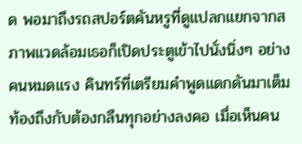ด พอมาถึงรถสปอร์ตคันหรูที่ดูแปลกแยกจากสภาพแวดล้อมเธอก็เปิดประตูเข้าไปนั่งนิ่งๆ อย่างคนหมดแรง คินทร์ที่เตรียมคำพูดแดกดันมาเต็มท้องถึงกับต้องกลืนทุกอย่างลงคอ เมื่อเห็นคน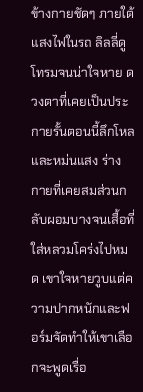ข้างกายชัดๆ ภายใต้แสงไฟในรถ ลิลลี่ดูโทรมจนน่าใจหาย ดวงตาที่เคยเป็นประกายรั้นตอนนี้ลึกโหลและหม่นแสง ร่างกายที่เคยสมส่วนกลับผอมบางจนเสื้อที่ใส่หลวมโคร่งไปหมด เขาใจหายวูบแต่ความปากหนักและฟอร์มจัดทำให้เขาเลือกจะพูดเรื่อ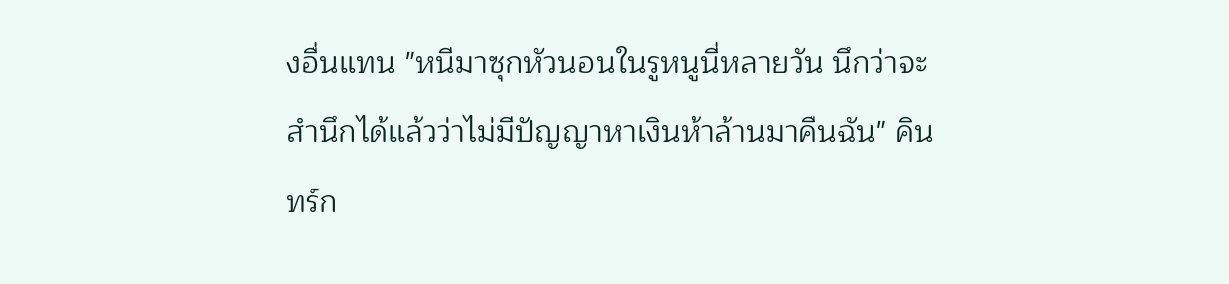งอื่นแทน "หนีมาซุกหัวนอนในรูหนูนี่หลายวัน นึกว่าจะสำนึกได้แล้วว่าไม่มีปัญญาหาเงินห้าล้านมาคืนฉัน" คินทร์ก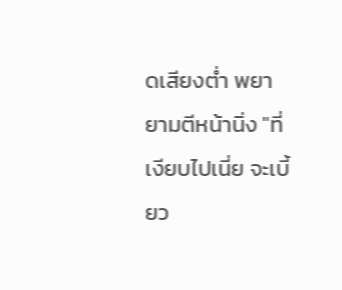ดเสียงต่ำ พยายามตีหน้านิ่ง "ที่เงียบไปเนี่ย จะเบี้ยว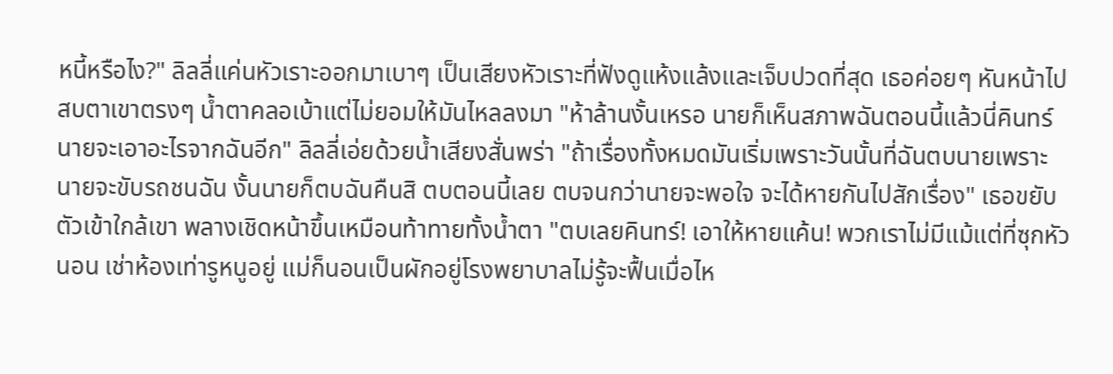หนี้หรือไง?" ลิลลี่แค่นหัวเราะออกมาเบาๆ เป็นเสียงหัวเราะที่ฟังดูแห้งแล้งและเจ็บปวดที่สุด เธอค่อยๆ หันหน้าไปสบตาเขาตรงๆ น้ำตาคลอเบ้าแต่ไม่ยอมให้มันไหลลงมา "ห้าล้านงั้นเหรอ นายก็เห็นสภาพฉันตอนนี้แล้วนี่คินทร์ นายจะเอาอะไรจากฉันอีก" ลิลลี่เอ่ยด้วยน้ำเสียงสั่นพร่า "ถ้าเรื่องทั้งหมดมันเริ่มเพราะวันนั้นที่ฉันตบนายเพราะนายจะขับรถชนฉัน งั้นนายก็ตบฉันคืนสิ ตบตอนนี้เลย ตบจนกว่านายจะพอใจ จะได้หายกันไปสักเรื่อง" เธอขยับตัวเข้าใกล้เขา พลางเชิดหน้าขึ้นเหมือนท้าทายทั้งน้ำตา "ตบเลยคินทร์! เอาให้หายแค้น! พวกเราไม่มีแม้แต่ที่ซุกหัวนอน เช่าห้องเท่ารูหนูอยู่ แม่ก็นอนเป็นผักอยู่โรงพยาบาลไม่รู้จะฟื้นเมื่อไห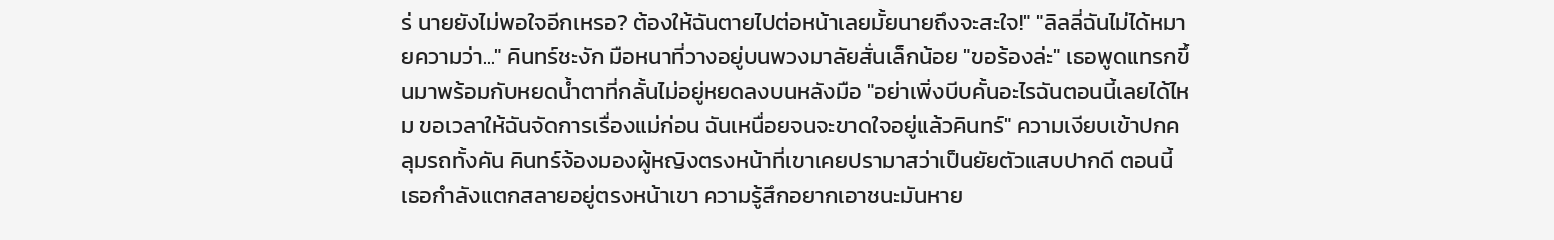ร่ นายยังไม่พอใจอีกเหรอ? ต้องให้ฉันตายไปต่อหน้าเลยมั้ยนายถึงจะสะใจ!" "ลิลลี่ฉันไม่ได้หมายความว่า..." คินทร์ชะงัก มือหนาที่วางอยู่บนพวงมาลัยสั่นเล็กน้อย "ขอร้องล่ะ" เธอพูดแทรกขึ้นมาพร้อมกับหยดน้ำตาที่กลั้นไม่อยู่หยดลงบนหลังมือ "อย่าเพิ่งบีบคั้นอะไรฉันตอนนี้เลยได้ไหม ขอเวลาให้ฉันจัดการเรื่องแม่ก่อน ฉันเหนื่อยจนจะขาดใจอยู่แล้วคินทร์" ความเงียบเข้าปกคลุมรถทั้งคัน คินทร์จ้องมองผู้หญิงตรงหน้าที่เขาเคยปรามาสว่าเป็นยัยตัวแสบปากดี ตอนนี้เธอกำลังแตกสลายอยู่ตรงหน้าเขา ความรู้สึกอยากเอาชนะมันหาย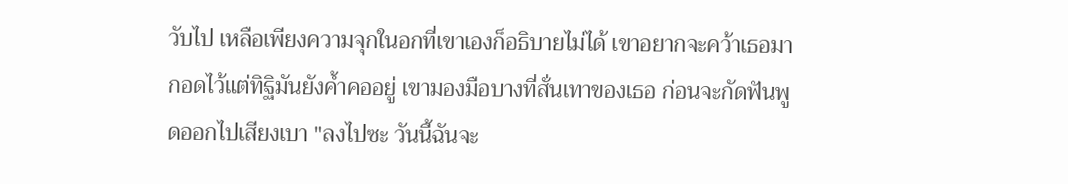วับไป เหลือเพียงความจุกในอกที่เขาเองก็อธิบายไม่ได้ เขาอยากจะคว้าเธอมากอดไว้แต่ทิฐิมันยังค้ำคออยู่ เขามองมือบางที่สั่นเทาของเธอ ก่อนจะกัดฟันพูดออกไปเสียงเบา "ลงไปซะ วันนี้ฉันจะ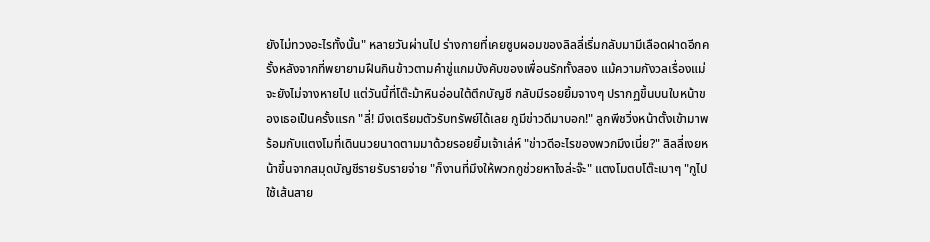ยังไม่ทวงอะไรทั้งนั้น" หลายวันผ่านไป ร่างกายที่เคยซูบผอมของลิลลี่เริ่มกลับมามีเลือดฝาดอีกครั้งหลังจากที่พยายามฝืนกินข้าวตามคำขู่แกมบังคับของเพื่อนรักทั้งสอง แม้ความกังวลเรื่องแม่จะยังไม่จางหายไป แต่วันนี้ที่โต๊ะม้าหินอ่อนใต้ตึกบัญชี กลับมีรอยยิ้มจางๆ ปรากฏขึ้นบนใบหน้าของเธอเป็นครั้งแรก "ลี่! มึงเตรียมตัวรับทรัพย์ได้เลย กูมีข่าวดีมาบอก!" ลูกพีชวิ่งหน้าตั้งเข้ามาพร้อมกับแตงโมที่เดินนวยนาดตามมาด้วยรอยยิ้มเจ้าเล่ห์ "ข่าวดีอะไรของพวกมึงเนี่ย?" ลิลลี่เงยหน้าขึ้นจากสมุดบัญชีรายรับรายจ่าย "ก็งานที่มึงให้พวกกูช่วยหาไงล่ะจ๊ะ" แตงโมตบโต๊ะเบาๆ "กูไปใช้เส้นสาย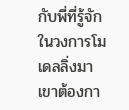กับพี่ที่รู้จักในวงการโมเดลลิ่งมา เขาต้องกา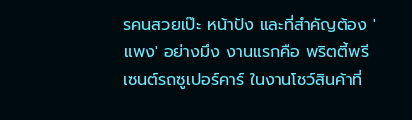รคนสวยเป๊ะ หน้าปัง และที่สำคัญต้อง 'แพง' อย่างมึง งานแรกคือ พริตตี้พรีเซนต์รถซูเปอร์คาร์ ในงานโชว์สินค้าที่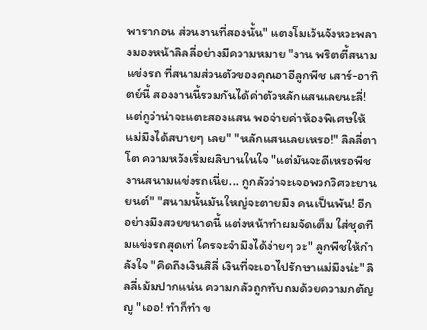พารากอน ส่วนงานที่สองนั้น" แตงโมเว้นจังหวะพลางมองหน้าลิลลี่อย่างมีความหมาย "งาน พริตตี้สนามแข่งรถ ที่สนามส่วนตัวของคุณอาอีลูกพีช เสาร์-อาทิตย์นี้ สองงานนี้รวมกันได้ค่าตัวหลักแสนเลยนะลี่! แต่กูว่าน่าจะแตะสองแสน พอจ่ายค่าห้องพิเศษให้แม่มึงได้สบายๆ เลย" "หลักแสนเลยเหรอ!" ลิลลี่ตาโต ความหวังเริ่มผลิบานในใจ "แต่มันจะดีเหรอพีช งานสนามแข่งรถเนี่ย... กูกลัวว่าจะเจอพวกวิศวะยานยนต์" "สนามนั้นมันใหญ่จะตายมึง คนเป็นพัน! อีกอย่างมึงสวยขนาดนี้ แต่งหน้าทำผมจัดเต็ม ใส่ชุดทีมแข่งรถสุดเท่ ใครจะจำมึงได้ง่ายๆ วะ" ลูกพีชให้กำลังใจ "คิดถึงเงินสิลี่ เงินที่จะเอาไปรักษาแม่มึงน่ะ" ลิลลี่เม้มปากแน่น ความกลัวถูกทับถมด้วยความกตัญญู "เออ! ทำก็ทำ ข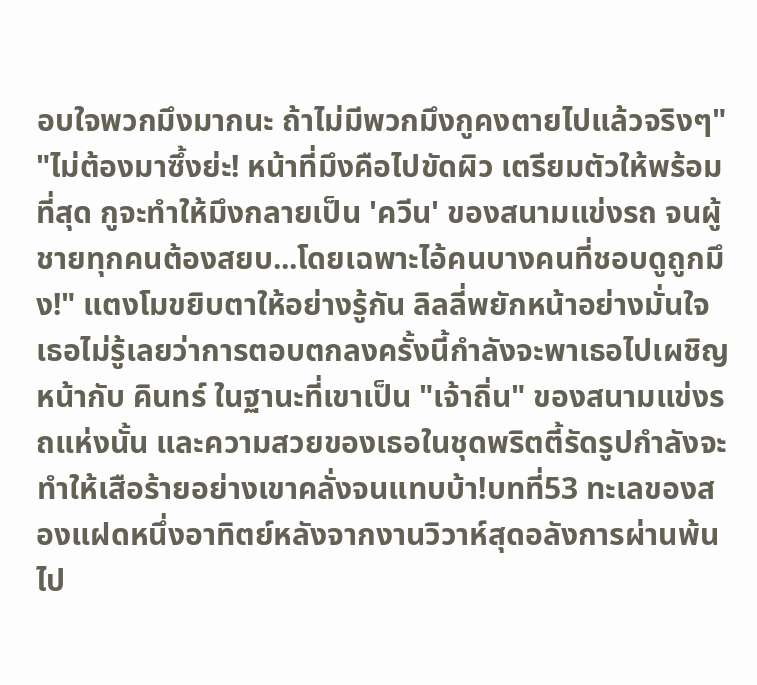อบใจพวกมึงมากนะ ถ้าไม่มีพวกมึงกูคงตายไปแล้วจริงๆ" "ไม่ต้องมาซึ้งย่ะ! หน้าที่มึงคือไปขัดผิว เตรียมตัวให้พร้อมที่สุด กูจะทำให้มึงกลายเป็น 'ควีน' ของสนามแข่งรถ จนผู้ชายทุกคนต้องสยบ...โดยเฉพาะไอ้คนบางคนที่ชอบดูถูกมึง!" แตงโมขยิบตาให้อย่างรู้กัน ลิลลี่พยักหน้าอย่างมั่นใจ เธอไม่รู้เลยว่าการตอบตกลงครั้งนี้กำลังจะพาเธอไปเผชิญหน้ากับ คินทร์ ในฐานะที่เขาเป็น "เจ้าถิ่น" ของสนามแข่งรถแห่งนั้น และความสวยของเธอในชุดพริตตี้รัดรูปกำลังจะทำให้เสือร้ายอย่างเขาคลั่งจนแทบบ้า!บทที่53 ทะเลของสองแฝดหนึ่งอาทิตย์หลังจากงานวิวาห์สุดอลังการผ่านพ้นไป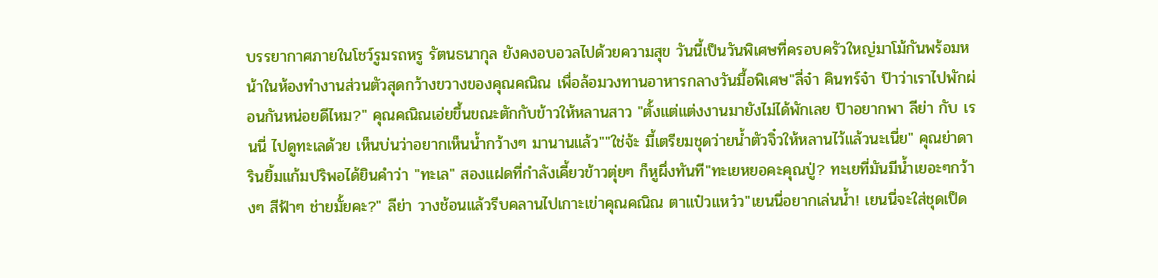บรรยากาศภายในโชว์รูมรถหรู รัตนธนากุล ยังคงอบอวลไปด้วยความสุข วันนี้เป็นวันพิเศษที่ครอบครัวใหญ่มาโม้กันพร้อมหน้าในห้องทำงานส่วนตัวสุดกว้างขวางของคุณคณิณ เพื่อล้อมวงทานอาหารกลางวันมื้อพิเศษ"ลี่จ๋า คินทร์จ๋า ป๊าว่าเราไปพักผ่อนกันหน่อยดีไหม?" คุณคณิณเอ่ยขึ้นขณะตักกับข้าวให้หลานสาว "ตั้งแต่แต่งงานมายังไม่ได้พักเลย ป๊าอยากพา ลีย่า กับ เรนนี่ ไปดูทะเลด้วย เห็นบ่นว่าอยากเห็นน้ำกว้างๆ มานานแล้ว""ใช่จ้ะ มี้เตรียมชุดว่ายน้ำตัวจิ๋วให้หลานไว้แล้วนะเนี่ย" คุณย่าดารินยิ้มแก้มปริพอได้ยินคำว่า "ทะเล" สองแฝดที่กำลังเคี้ยวข้าวตุ่ยๆ ก็หูผึ่งทันที"ทะเยหยอคะคุณปู่? ทะเยที่มันมีน้ำเยอะๆกว้างๆ สีฟ้าๆ ช่ายมั้ยคะ?" ลีย่า วางช้อนแล้วรีบคลานไปเกาะเข่าคุณคณิณ ตาแป๋วแหว๋ว"เยนนี่อยากเล่นน้ำ! เยนนี่จะใส่ชุดเป็ด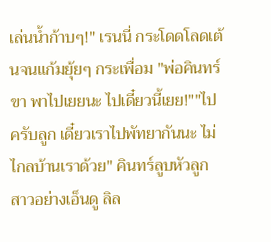เล่นน้ำก้าบๆ!" เรนนี่ กระโดดโลดเต้นจนแก้มยุ้ยๆ กระเพื่อม "พ่อคินทร์ขา พาไปเยยนะ ไปเดี๋ยวนี้เยย!""ไปครับลูก เดี๋ยวเราไปพัทยากันนะ ไม่ไกลบ้านเราด้วย" คินทร์ลูบหัวลูกสาวอย่างเอ็นดู ลิล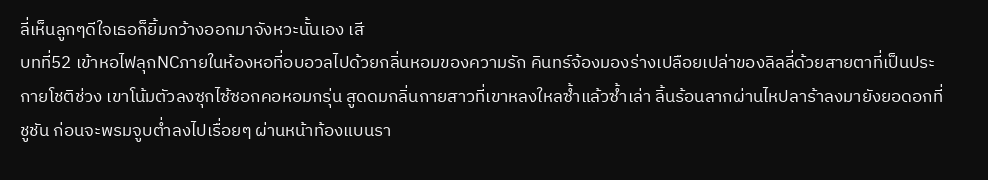ลี่เห็นลูกๆดีใจเธอก็ยิ้มกว้างออกมาจังหวะนั้นเอง เสี
บทที่52 เข้าหอไฟลุกNCภายในห้องหอที่อบอวลไปด้วยกลิ่นหอมของความรัก คินทร์จ้องมองร่างเปลือยเปล่าของลิลลี่ด้วยสายตาที่เป็นประกายโชติช่วง เขาโน้มตัวลงซุกไซ้ซอกคอหอมกรุ่น สูดดมกลิ่นกายสาวที่เขาหลงใหลซ้ำแล้วซ้ำเล่า ลิ้นร้อนลากผ่านไหปลาร้าลงมายังยอดอกที่ชูชัน ก่อนจะพรมจูบต่ำลงไปเรื่อยๆ ผ่านหน้าท้องแบนรา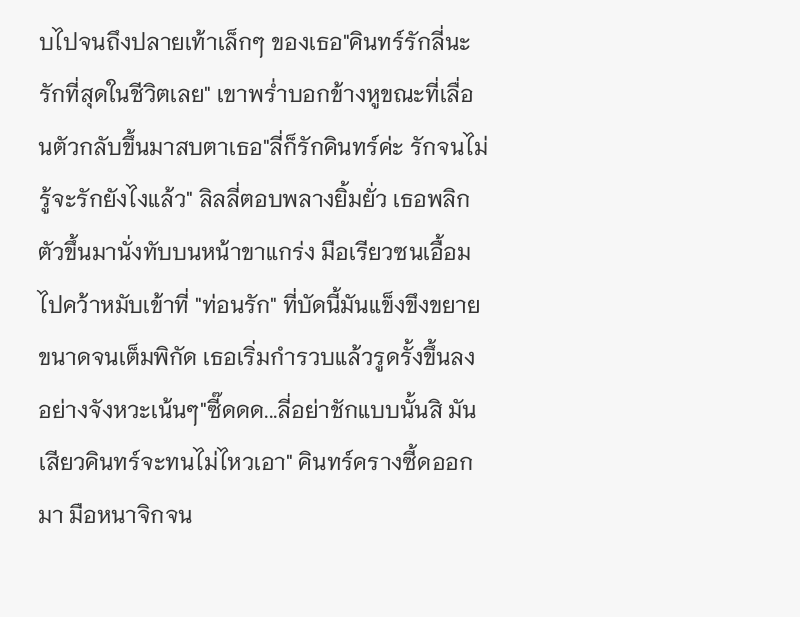บไปจนถึงปลายเท้าเล็กๆ ของเธอ"คินทร์รักลี่นะ รักที่สุดในชีวิตเลย" เขาพร่ำบอกข้างหูขณะที่เลื่อนตัวกลับขึ้นมาสบตาเธอ"ลี่ก็รักคินทร์ค่ะ รักจนไม่รู้จะรักยังไงแล้ว" ลิลลี่ตอบพลางยิ้มยั่ว เธอพลิกตัวขึ้นมานั่งทับบนหน้าขาแกร่ง มือเรียวซนเอื้อมไปคว้าหมับเข้าที่ "ท่อนรัก" ที่บัดนี้มันแข็งขึงขยายขนาดจนเต็มพิกัด เธอเริ่มกำรวบแล้วรูดรั้งขึ้นลงอย่างจังหวะเน้นๆ"ซี๊ดดด...ลี่อย่าชักแบบนั้นสิ มันเสียวคินทร์จะทนไม่ไหวเอา" คินทร์ครางซี้ดออกมา มือหนาจิกจน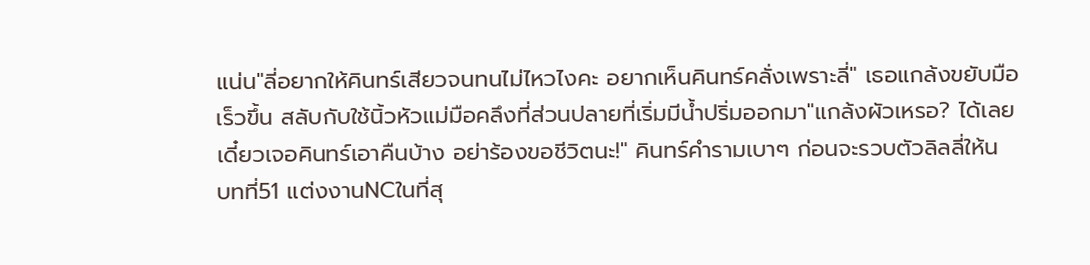แน่น"ลี่อยากให้คินทร์เสียวจนทนไม่ไหวไงคะ อยากเห็นคินทร์คลั่งเพราะลี่" เธอแกล้งขยับมือเร็วขึ้น สลับกับใช้นิ้วหัวแม่มือคลึงที่ส่วนปลายที่เริ่มมีน้ำปริ่มออกมา"แกล้งผัวเหรอ? ได้เลยเดี๋ยวเจอคินทร์เอาคืนบ้าง อย่าร้องขอชีวิตนะ!" คินทร์คำรามเบาๆ ก่อนจะรวบตัวลิลลี่ให้น
บทที่51 แต่งงานNCในที่สุ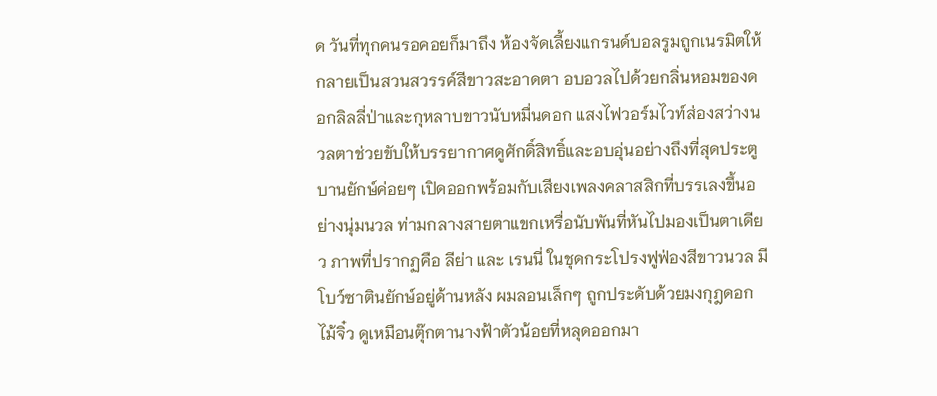ด วันที่ทุกคนรอคอยก็มาถึง ห้องจัดเลี้ยงแกรนด์บอลรูมถูกเนรมิตให้กลายเป็นสวนสวรรค์สีขาวสะอาดตา อบอวลไปด้วยกลิ่นหอมของดอกลิลลี่ป่าและกุหลาบขาวนับหมื่นดอก แสงไฟวอร์มไวท์ส่องสว่างนวลตาช่วยขับให้บรรยากาศดูศักดิ์สิทธิ์และอบอุ่นอย่างถึงที่สุดประตูบานยักษ์ค่อยๆ เปิดออกพร้อมกับเสียงเพลงคลาสสิกที่บรรเลงขึ้นอย่างนุ่มนวล ท่ามกลางสายตาแขกเหรื่อนับพันที่หันไปมองเป็นตาเดียว ภาพที่ปรากฏคือ ลีย่า และ เรนนี่ ในชุดกระโปรงฟูฟ่องสีขาวนวล มีโบว์ซาตินยักษ์อยู่ด้านหลัง ผมลอนเล็กๆ ถูกประดับด้วยมงกุฎดอกไม้จิ๋ว ดูเหมือนตุ๊กตานางฟ้าตัวน้อยที่หลุดออกมา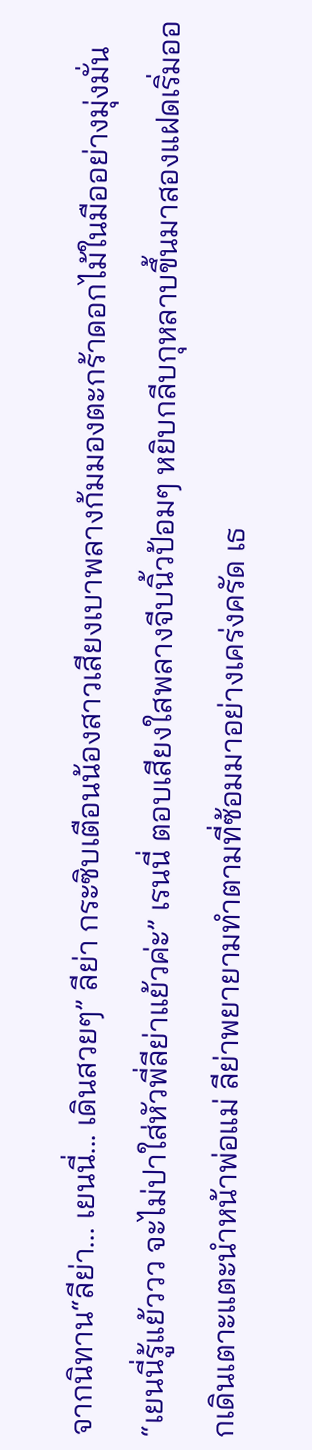จากนิทาน“ลีย่า... เยนนี่... เดินสวยๆ” ลีย่า กระซิบเตือนน้องสาวเสียงเบาพลางก้มมองตะกร้าดอกไม้ในมืออย่างมุ่งมั่น“เยนนี่รู้แย้ววว จะไม่ปาใส่หัวพี่ลีย่าแย้วค่ะ” เรนนี่ ตอบเสียงใสพลางจีบนิ้วป้อมๆ หยิบกลีบกุหลาบขึ้นมาสองแฝดเริ่มออกเดินเตาะแตะนำหน้าพ่อแม่ ลีย่าพยายามทำตามที่ซ้อมมาอย่างเคร่งครัด เธ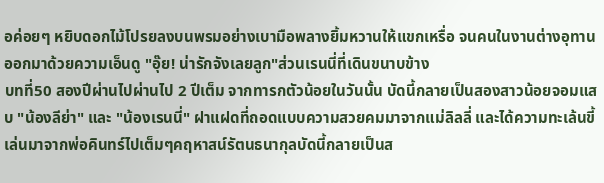อค่อยๆ หยิบดอกไม้โปรยลงบนพรมอย่างเบามือพลางยิ้มหวานให้แขกเหรื่อ จนคนในงานต่างอุทานออกมาด้วยความเอ็นดู "อุ๊ย! น่ารักจังเลยลูก"ส่วนเรนนี่ที่เดินขนาบข้าง
บทที่50 สองปีผ่านไปผ่านไป 2 ปีเต็ม จากทารกตัวน้อยในวันนั้น บัดนี้กลายเป็นสองสาวน้อยจอมแสบ "น้องลีย่า" และ "น้องเรนนี่" ฝาแฝดที่ถอดแบบความสวยคมมาจากแม่ลิลลี่ และได้ความทะเล้นขี้เล่นมาจากพ่อคินทร์ไปเต็มๆคฤหาสน์รัตนธนากุลบัดนี้กลายเป็นส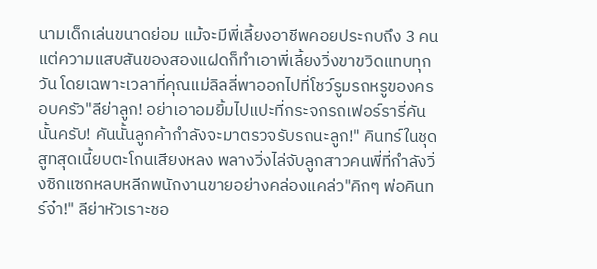นามเด็กเล่นขนาดย่อม แม้จะมีพี่เลี้ยงอาชีพคอยประกบถึง 3 คน แต่ความแสบสันของสองแฝดก็ทำเอาพี่เลี้ยงวิ่งขาขวิดแทบทุกวัน โดยเฉพาะเวลาที่คุณแม่ลิลลี่พาออกไปที่โชว์รูมรถหรูของครอบครัว"ลีย่าลูก! อย่าเอาอมยิ้มไปแปะที่กระจกรถเฟอร์รารี่คันนั้นครับ! คันนั้นลูกค้ากำลังจะมาตรวจรับรถนะลูก!" คินทร์ในชุดสูทสุดเนี้ยบตะโกนเสียงหลง พลางวิ่งไล่จับลูกสาวคนพี่ที่กำลังวิ่งซิกแซกหลบหลีกพนักงานขายอย่างคล่องแคล่ว"คิกๆ พ่อคินทร์จ๋า!" ลีย่าหัวเราะชอ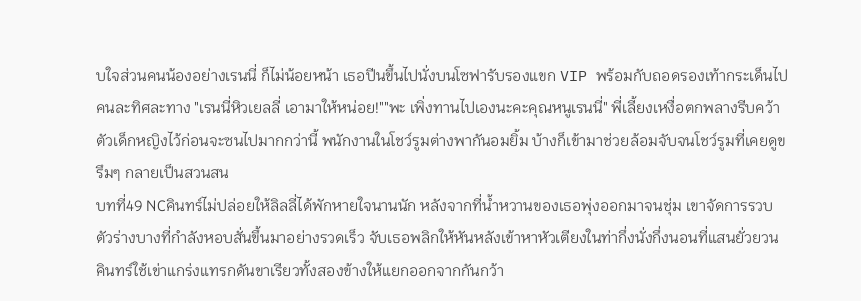บใจส่วนคนน้องอย่างเรนนี่ ก็ไม่น้อยหน้า เธอปีนขึ้นไปนั่งบนโซฟารับรองแขก VIP พร้อมกับถอดรองเท้ากระเด็นไปคนละทิศละทาง "เรนนี่หิวเยลลี่ เอามาให้หน่อย!""พะ เพิ่งทานไปเองนะคะคุณหนูเรนนี่" พี่เลี้ยงเหงื่อตกพลางรีบคว้าตัวเด็กหญิงไว้ก่อนจะซนไปมากกว่านี้ พนักงานในโชว์รูมต่างพากันอมยิ้ม บ้างก็เข้ามาช่วยล้อมจับจนโชว์รูมที่เคยดูขรึมๆ กลายเป็นสวนสน
บทที่49 NCคินทร์ไม่ปล่อยให้ลิลลี่ได้พักหายใจนานนัก หลังจากที่น้ำหวานของเธอพุ่งออกมาจนชุ่ม เขาจัดการรวบตัวร่างบางที่กำลังหอบสั่นขึ้นมาอย่างรวดเร็ว จับเธอพลิกให้หันหลังเข้าหาหัวเตียงในท่ากึ่งนั่งกึ่งนอนที่แสนยั่วยวน คินทร์ใช้เข่าแกร่งแทรกดันขาเรียวทั้งสองข้างให้แยกออกจากกันกว้า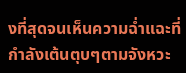งที่สุดจนเห็นความฉ่ำแฉะที่กำลังเต้นตุบๆตามจังหวะ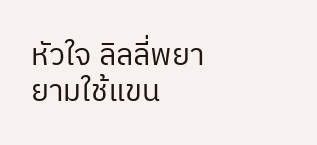หัวใจ ลิลลี่พยายามใช้แขน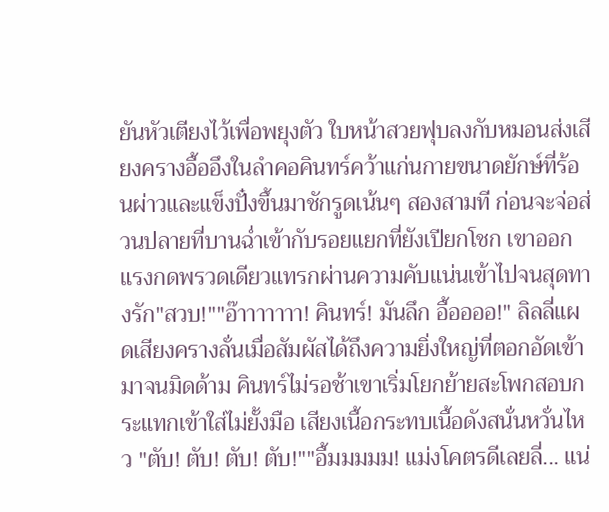ยันหัวเตียงไว้เพื่อพยุงตัว ใบหน้าสวยฟุบลงกับหมอนส่งเสียงครางอื้ออึงในลำคอคินทร์คว้าแก่นกายขนาดยักษ์ที่ร้อนผ่าวและแข็งปั๋งขึ้นมาชักรูดเน้นๆ สองสามที ก่อนจะจ่อส่วนปลายที่บานฉ่ำเข้ากับรอยแยกที่ยังเปียกโชก เขาออกแรงกดพรวดเดียวแทรกผ่านความคับแน่นเข้าไปจนสุดทางรัก"สวบ!""อ๊าาาาาาา! คินทร์! มันลึก อื้ออออ!" ลิลลี่แผดเสียงครางลั่นเมื่อสัมผัสได้ถึงความยิ่งใหญ่ที่ตอกอัดเข้ามาจนมิดด้าม คินทร์ไม่รอช้าเขาเริ่มโยกย้ายสะโพกสอบกระแทกเข้าใส่ไม่ยั้งมือ เสียงเนื้อกระทบเนื้อดังสนั่นหวั่นไหว "ตับ! ตับ! ตับ! ตับ!""อื้มมมมม! แม่งโคตรดีเลยลี่... แน่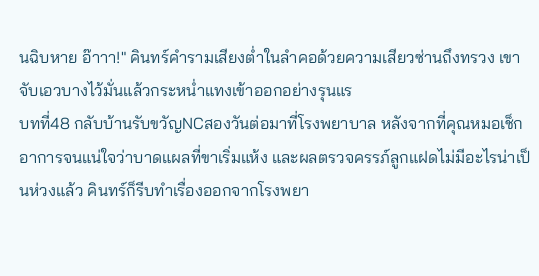นฉิบหาย อ๊าาา!" คินทร์คำรามเสียงต่ำในลำคอด้วยความเสียวซ่านถึงทรวง เขาจับเอวบางไว้มั่นแล้วกระหน่ำแทงเข้าออกอย่างรุนแร
บทที่48 กลับบ้านรับขวัญNCสองวันต่อมาที่โรงพยาบาล หลังจากที่คุณหมอเช็กอาการจนแน่ใจว่าบาดแผลที่ขาเริ่มแห้ง และผลตรวจครรภ์ลูกแฝดไม่มีอะไรน่าเป็นห่วงแล้ว คินทร์ก็รีบทำเรื่องออกจากโรงพยา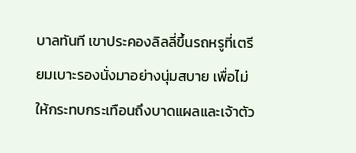บาลทันที เขาประคองลิลลี่ขึ้นรถหรูที่เตรียมเบาะรองนั่งมาอย่างนุ่มสบาย เพื่อไม่ให้กระทบกระเทือนถึงบาดแผลและเจ้าตัว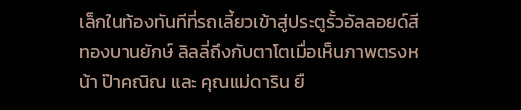เล็กในท้องทันทีที่รถเลี้ยวเข้าสู่ประตูรั้วอัลลอยด์สีทองบานยักษ์ ลิลลี่ถึงกับตาโตเมื่อเห็นภาพตรงหน้า ป๊าคณิณ และ คุณแม่ดาริน ยื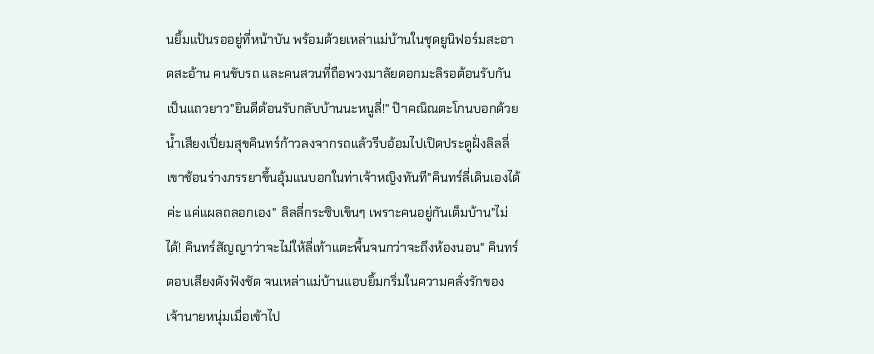นยิ้มแป้นรออยู่ที่หน้าบัน พร้อมด้วยเหล่าแม่บ้านในชุดยูนิฟอร์มสะอาดสะอ้าน คนขับรถ และคนสวนที่ถือพวงมาลัยดอกมะลิรอต้อนรับกันเป็นแถวยาว"ยินดีต้อนรับกลับบ้านนะหนูลี่!" ป๊าคณิณตะโกนบอกด้วยน้ำเสียงเปี่ยมสุขคินทร์ก้าวลงจากรถแล้วรีบอ้อมไปเปิดประตูฝั่งลิลลี่ เขาช้อนร่างภรรยาขึ้นอุ้มแนบอกในท่าเจ้าหญิงทันที"คินทร์ลี่เดินเองได้ค่ะ แค่แผลถลอกเอง" ลิลลี่กระซิบเขินๆ เพราะคนอยู่กันเต็มบ้าน"ไม่ได้! คินทร์สัญญาว่าจะไม่ให้ลี่เท้าแตะพื้นจนกว่าจะถึงห้องนอน" คินทร์ตอบเสียงดังฟังชัด จนเหล่าแม่บ้านแอบยิ้มกริ่มในความคลั่งรักของเจ้านายหนุ่มเมื่อเข้าไป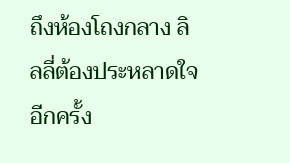ถึงห้องโถงกลาง ลิลลี่ต้องประหลาดใจอีกครั้ง